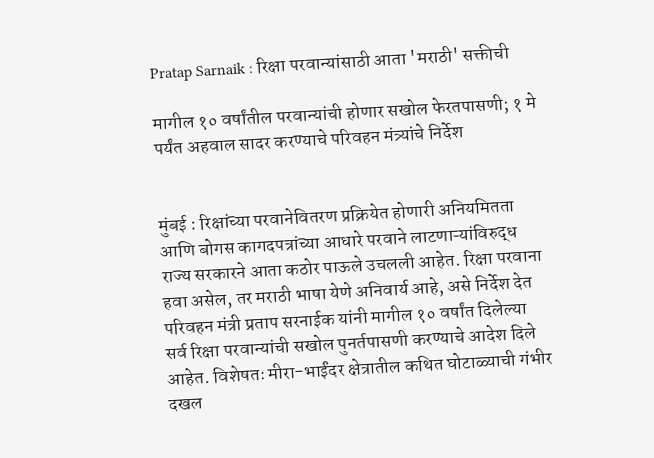Pratap Sarnaik : रिक्षा परवान्यांसाठी आता 'मराठी' सक्तीची

मागील १० वर्षांतील परवान्यांची होणार सखोल फेरतपासणी; १ मे पर्यंत अहवाल सादर करण्याचे परिवहन मंत्र्यांचे निर्देश


मुंबई : रिक्षांच्या परवानेवितरण प्रक्रियेत होणारी अनियमितता आणि बोगस कागदपत्रांच्या आधारे परवाने लाटणाऱ्यांविरुद्ध राज्य सरकारने आता कठोर पाऊले उचलली आहेत. रिक्षा परवाना हवा असेल, तर मराठी भाषा येणे अनिवार्य आहे, असे निर्देश देत परिवहन मंत्री प्रताप सरनाईक यांनी मागील १० वर्षांत दिलेल्या सर्व रिक्षा परवान्यांची सखोल पुनर्तपासणी करण्याचे आदेश दिले आहेत. विशेषतः मीरा-भाईंदर क्षेत्रातील कथित घोटाळ्याची गंभीर दखल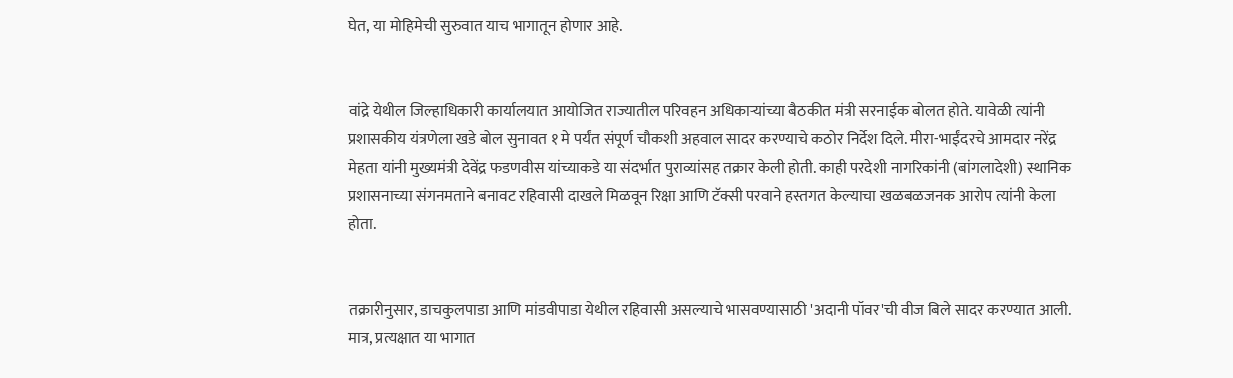घेत, या मोहिमेची सुरुवात याच भागातून होणार आहे.


वांद्रे येथील जिल्हाधिकारी कार्यालयात आयोजित राज्यातील परिवहन अधिकाऱ्यांच्या बैठकीत मंत्री सरनाईक बोलत होते. यावेळी त्यांनी प्रशासकीय यंत्रणेला खडे बोल सुनावत १ मे पर्यंत संपूर्ण चौकशी अहवाल सादर करण्याचे कठोर निर्देश दिले. मीरा-भाईंदरचे आमदार नरेंद्र मेहता यांनी मुख्यमंत्री देवेंद्र फडणवीस यांच्याकडे या संदर्भात पुराव्यांसह तक्रार केली होती. काही परदेशी नागरिकांनी (बांगलादेशी) स्थानिक प्रशासनाच्या संगनमताने बनावट रहिवासी दाखले मिळवून रिक्षा आणि टॅक्सी परवाने हस्तगत केल्याचा खळबळजनक आरोप त्यांनी केला होता.


तक्रारीनुसार, डाचकुलपाडा आणि मांडवीपाडा येथील रहिवासी असल्याचे भासवण्यासाठी 'अदानी पॉवर'ची वीज बिले सादर करण्यात आली. मात्र, प्रत्यक्षात या भागात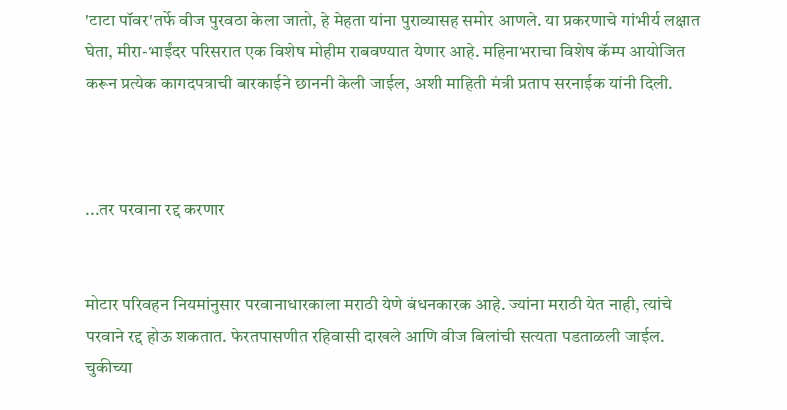'टाटा पॉवर'तर्फे वीज पुरवठा केला जातो, हे मेहता यांना पुराव्यासह समोर आणले. या प्रकरणाचे गांभीर्य लक्षात घेता, मीरा-भाईंदर परिसरात एक विशेष मोहीम राबवण्यात येणार आहे. महिनाभराचा विशेष कॅम्प आयोजित करून प्रत्येक कागदपत्राची बारकाईने छाननी केली जाईल, अशी माहिती मंत्री प्रताप सरनाईक यांनी दिली.



...तर परवाना रद्द करणार


मोटार परिवहन नियमांनुसार परवानाधारकाला मराठी येणे बंधनकारक आहे. ज्यांना मराठी येत नाही, त्यांचे परवाने रद्द होऊ शकतात. फेरतपासणीत रहिवासी दाखले आणि वीज बिलांची सत्यता पडताळली जाईल. चुकीच्या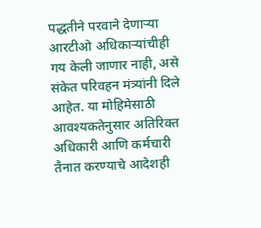पद्धतीने परवाने देणाऱ्या आरटीओ अधिकाऱ्यांचीही गय केली जाणार नाही, असे संकेत परिवहन मंत्र्यांनी दिले आहेत. या मोहिमेसाठी आवश्यकतेनुसार अतिरिक्त अधिकारी आणि कर्मचारी तैनात करण्याचे आदेशही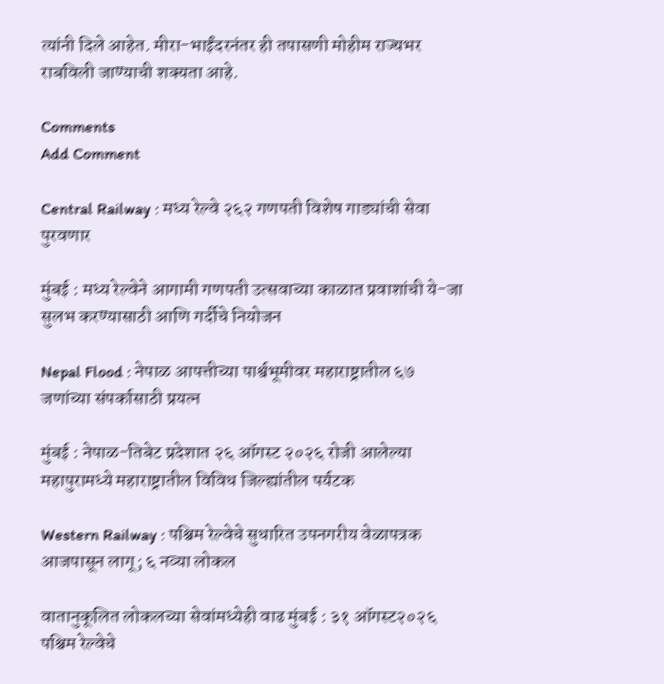त्यांनी दिले आहेत. मीरा-भाईंदरनंतर ही तपासणी मोहीम राज्यभर राबविली जाण्याची शक्यता आहे.

Comments
Add Comment

Central Railway : मध्य रेल्वे २६२ गणपती विशेष गाड्यांची सेवा पुरवणार

मुंबई : मध्य रेल्वेने आगामी गणपती उत्सवाच्या काळात प्रवाशांची ये-जा सुलभ करण्यासाठी आणि गर्दीचे नियोजन

Nepal Flood : नेपाळ आपत्तीच्या पार्श्वभूमीवर महाराष्ट्रातील ६७ जणांच्या संपर्कासाठी प्रयत्न

मुंबई : नेपाळ-तिबेट प्रदेशात २६ ऑगस्ट २०२६ रोजी आलेल्या महापुरामध्ये महाराष्ट्रातील विविध जिल्ह्यांतील पर्यटक

Western Railway : पश्चिम रेल्वेचे सुधारित उपनगरीय वेळापत्रक आजपासून लागू; ६ नव्या लोकल

वातानुकूलित लोकलच्या सेवांमध्येही वाढ मुंबई : ३१ ऑगस्ट२०२६ पश्चिम रेल्वेचे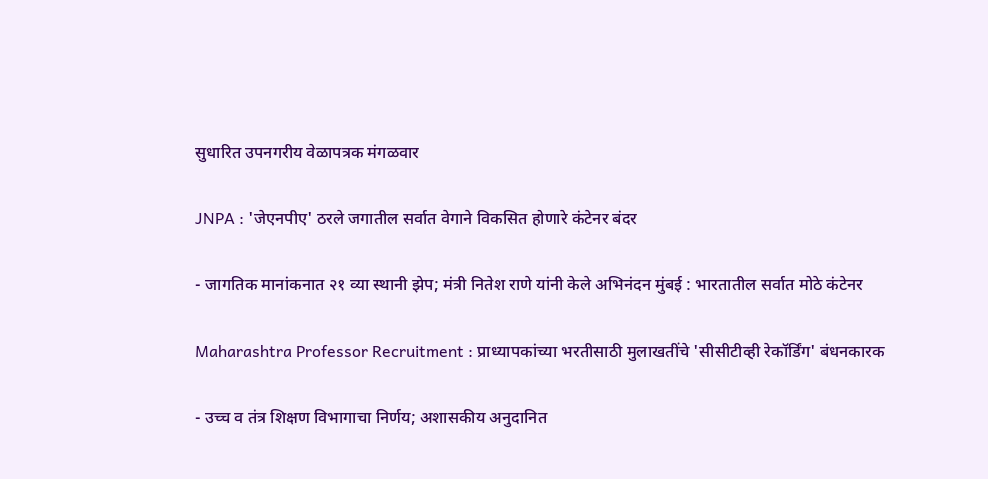सुधारित उपनगरीय वेळापत्रक मंगळवार

JNPA : 'जेएनपीए' ठरले जगातील सर्वात वेगाने विकसित होणारे कंटेनर बंदर

- जागतिक मानांकनात २१ व्या स्थानी झेप; मंत्री नितेश राणे यांनी केले अभिनंदन मुंबई : भारतातील सर्वात मोठे कंटेनर

Maharashtra Professor Recruitment : प्राध्यापकांच्या भरतीसाठी मुलाखतींचे 'सीसीटीव्ही रेकॉर्डिंग' बंधनकारक

- उच्च व तंत्र शिक्षण विभागाचा निर्णय; अशासकीय अनुदानित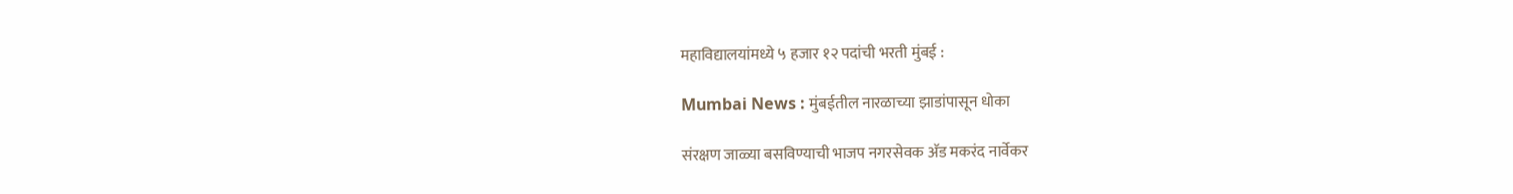महाविद्यालयांमध्ये ५ हजार १२ पदांची भरती मुंबई :

Mumbai News : मुंबईतील नारळाच्या झाडांपासून धोका

संरक्षण जाळ्या बसविण्याची भाजप नगरसेवक अ‍ॅड मकरंद नार्वेकर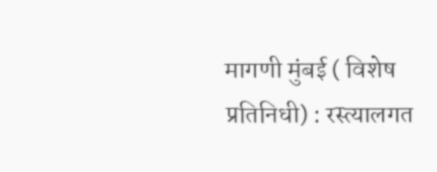मागणी मुंबई ( विशेष प्रतिनिधी) : रस्त्यालगत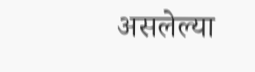असलेल्या